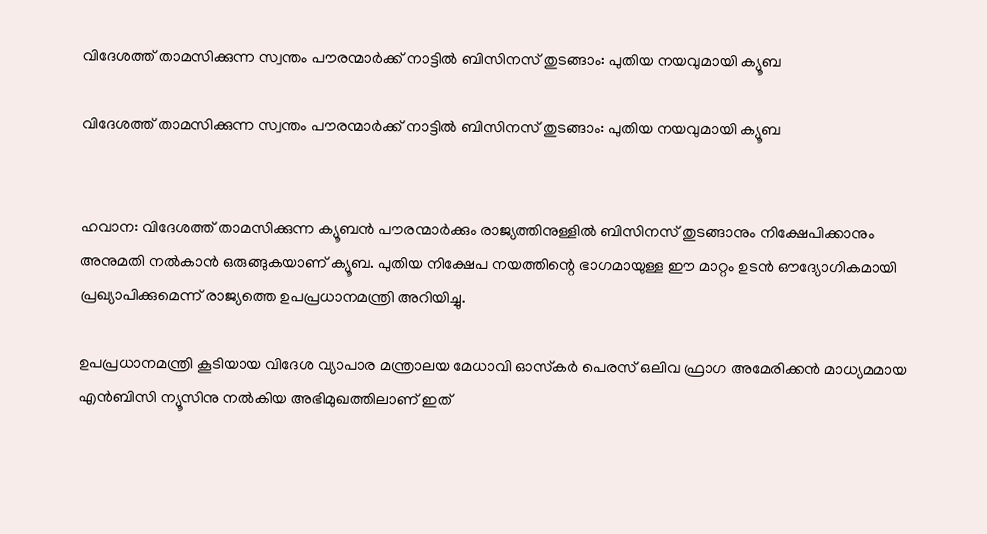വിദേശത്ത് താമസിക്കുന്ന സ്വന്തം പൗരന്മാർക്ക് നാട്ടിൽ ബിസിനസ് തുടങ്ങാം: പുതിയ നയവുമായി ക്യൂബ

വിദേശത്ത് താമസിക്കുന്ന സ്വന്തം പൗരന്മാർക്ക് നാട്ടിൽ ബിസിനസ് തുടങ്ങാം: പുതിയ നയവുമായി ക്യൂബ


ഹവാന: വിദേശത്ത് താമസിക്കുന്ന ക്യൂബൻ പൗരന്മാർക്കും രാജ്യത്തിനുള്ളിൽ ബിസിനസ് തുടങ്ങാനും നിക്ഷേപിക്കാനും അനുമതി നൽകാൻ ഒരുങ്ങുകയാണ് ക്യൂബ. പുതിയ നിക്ഷേപ നയത്തിന്റെ ഭാഗമായുള്ള ഈ മാറ്റം ഉടൻ ഔദ്യോഗികമായി പ്രഖ്യാപിക്കുമെന്ന് രാജ്യത്തെ ഉപപ്രധാനമന്ത്രി അറിയിച്ചു.

ഉപപ്രധാനമന്ത്രി കൂടിയായ വിദേശ വ്യാപാര മന്ത്രാലയ മേധാവി ഓസ്‌കർ പെരസ് ഒലിവ ഫ്രാഗ അമേരിക്കൻ മാധ്യമമായ എൻബിസി ന്യൂസിനു നൽകിയ അഭിമുഖത്തിലാണ് ഇത്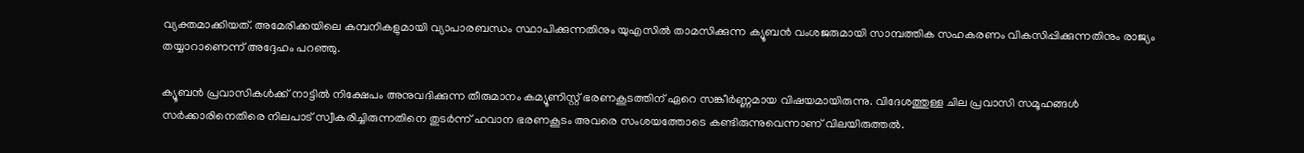വ്യക്തമാക്കിയത്. അമേരിക്കയിലെ കമ്പനികളുമായി വ്യാപാരബന്ധം സ്ഥാപിക്കുന്നതിനും യുഎസിൽ താമസിക്കുന്ന ക്യൂബൻ വംശജരുമായി സാമ്പത്തിക സഹകരണം വികസിപ്പിക്കുന്നതിനും രാജ്യം തയ്യാറാണെന്ന് അദ്ദേഹം പറഞ്ഞു.

ക്യൂബൻ പ്രവാസികൾക്ക് നാട്ടിൽ നിക്ഷേപം അനുവദിക്കുന്ന തീരുമാനം കമ്യൂണിസ്റ്റ് ഭരണകൂടത്തിന് ഏറെ സങ്കീർണ്ണമായ വിഷയമായിരുന്നു. വിദേശത്തുള്ള ചില പ്രവാസി സമൂഹങ്ങൾ സർക്കാരിനെതിരെ നിലപാട് സ്വീകരിച്ചിരുന്നതിനെ തുടർന്ന് ഹവാന ഭരണകൂടം അവരെ സംശയത്തോടെ കണ്ടിരുന്നുവെന്നാണ് വിലയിരുത്തൽ.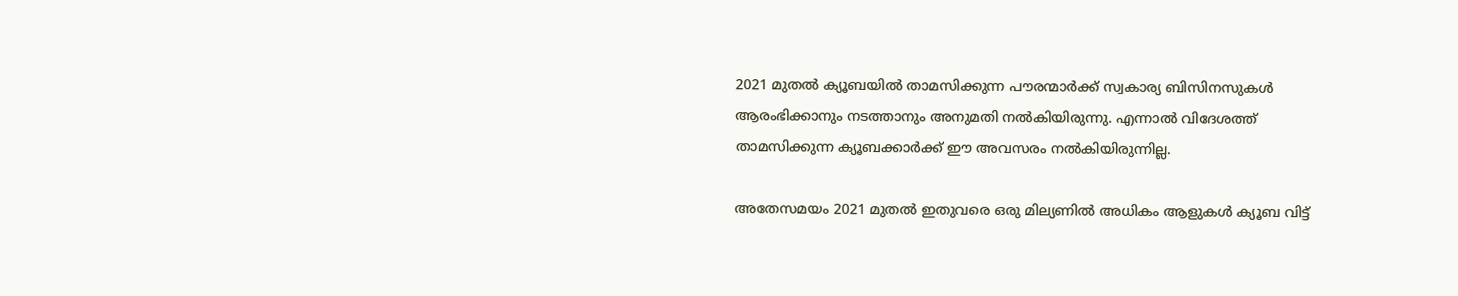2021 മുതൽ ക്യൂബയിൽ താമസിക്കുന്ന പൗരന്മാർക്ക് സ്വകാര്യ ബിസിനസുകൾ ആരംഭിക്കാനും നടത്താനും അനുമതി നൽകിയിരുന്നു. എന്നാൽ വിദേശത്ത് താമസിക്കുന്ന ക്യൂബക്കാർക്ക് ഈ അവസരം നൽകിയിരുന്നില്ല.

അതേസമയം 2021 മുതൽ ഇതുവരെ ഒരു മില്യണിൽ അധികം ആളുകൾ ക്യൂബ വിട്ട്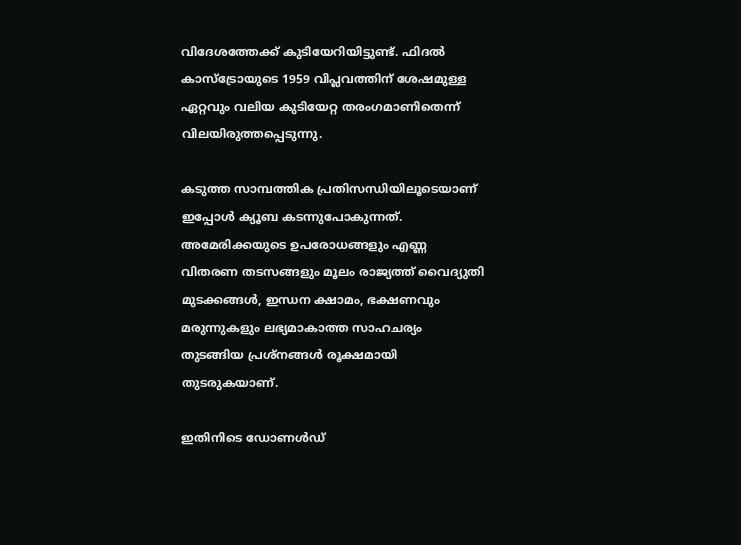വിദേശത്തേക്ക് കുടിയേറിയിട്ടുണ്ട്. ഫിദൽ കാസ്‌ട്രോയുടെ 1959 വിപ്ലവത്തിന് ശേഷമുള്ള ഏറ്റവും വലിയ കുടിയേറ്റ തരംഗമാണിതെന്ന് വിലയിരുത്തപ്പെടുന്നു.

കടുത്ത സാമ്പത്തിക പ്രതിസന്ധിയിലൂടെയാണ് ഇപ്പോൾ ക്യൂബ കടന്നുപോകുന്നത്. അമേരിക്കയുടെ ഉപരോധങ്ങളും എണ്ണ വിതരണ തടസങ്ങളും മൂലം രാജ്യത്ത് വൈദ്യുതി മുടക്കങ്ങൾ, ഇന്ധന ക്ഷാമം, ഭക്ഷണവും മരുന്നുകളും ലഭ്യമാകാത്ത സാഹചര്യം തുടങ്ങിയ പ്രശ്‌നങ്ങൾ രൂക്ഷമായി തുടരുകയാണ്.

ഇതിനിടെ ഡോണൾഡ്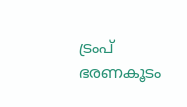ട്രംപ് ഭരണകൂടം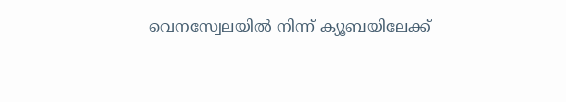വെനസ്വേലയിൽ നിന്ന് ക്യൂബയിലേക്ക്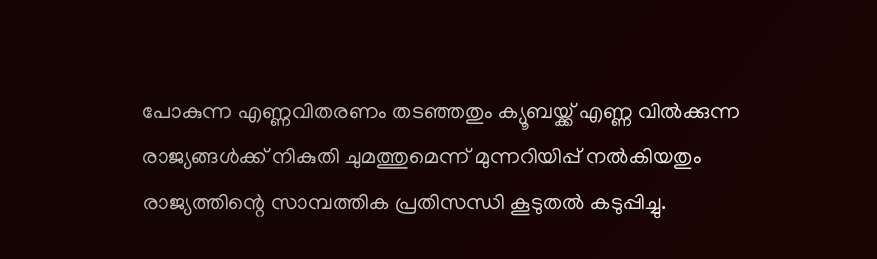പോകുന്ന എണ്ണവിതരണം തടഞ്ഞതും ക്യൂബയ്ക്ക് എണ്ണ വിൽക്കുന്ന രാജ്യങ്ങൾക്ക് നികുതി ചുമത്തുമെന്ന് മുന്നറിയിപ്പ് നൽകിയതും രാജ്യത്തിന്റെ സാമ്പത്തിക പ്രതിസന്ധി കൂടുതൽ കടുപ്പിച്ചു.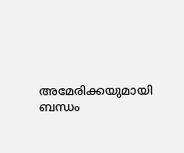അമേരിക്കയുമായി ബന്ധം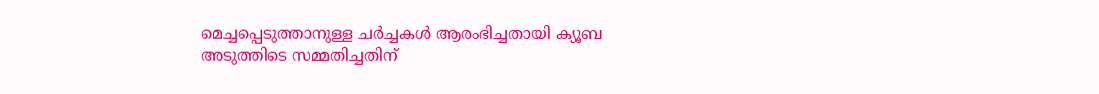മെച്ചപ്പെടുത്താനുള്ള ചർച്ചകൾ ആരംഭിച്ചതായി ക്യൂബ അടുത്തിടെ സമ്മതിച്ചതിന്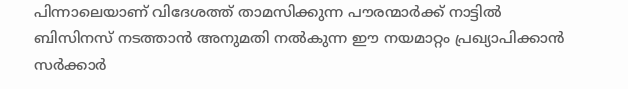പിന്നാലെയാണ് വിദേശത്ത് താമസിക്കുന്ന പൗരന്മാർക്ക് നാട്ടിൽ ബിസിനസ് നടത്താൻ അനുമതി നൽകുന്ന ഈ നയമാറ്റം പ്രഖ്യാപിക്കാൻ സർക്കാർ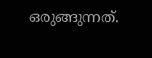ഒരുങ്ങുന്നത്.